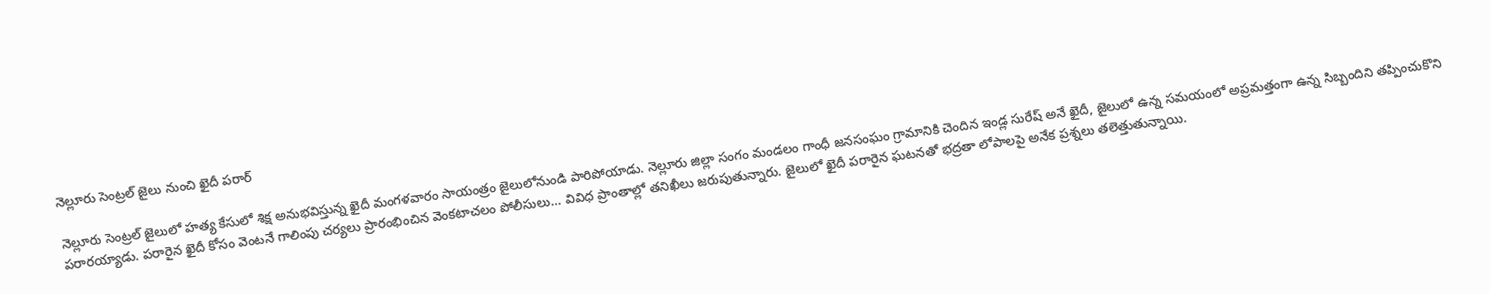నెల్లూరు సెంట్రల్ జైలు నుంచి ఖైదీ పరార్

నెల్లూరు సెంట్రల్ జైలులో హత్య కేసులో శిక్ష అనుభవిస్తున్న ఖైదీ మంగళవారం సాయంత్రం జైలులోనుండి పారిపోయాడు. నెల్లూరు జిల్లా సంగం మండలం గాంధీ జనసంఘం గ్రామానికి చెందిన ఇండ్ల సురేష్ అనే ఖైదీ, జైలులో ఉన్న సమయంలో అప్రమత్తంగా ఉన్న సిబ్బందిని తప్పించుకొని పరారయ్యాడు. పరారైన ఖైదీ కోసం వెంటనే గాలింపు చర్యలు ప్రారంభించిన వెంకటాచలం పోలీసులు… వివిధ ప్రాంతాల్లో తనిఖీలు జరుపుతున్నారు. జైలులో ఖైదీ పరారైన ఘటనతో భద్రతా లోపాలపై అనేక ప్రశ్నలు తలెత్తుతున్నాయి.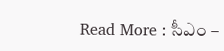Read More : సీఎం –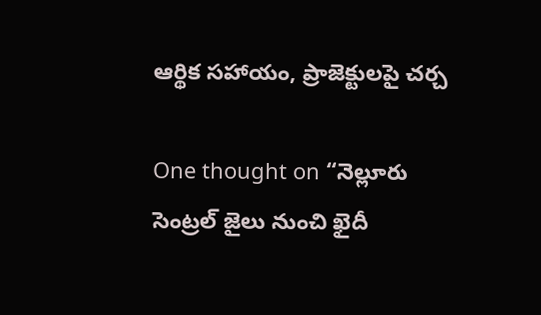ఆర్థిక సహాయం, ప్రాజెక్టులపై చర్చ

One thought on “నెల్లూరు సెంట్రల్ జైలు నుంచి ఖైదీ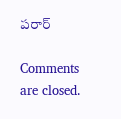పరార్

Comments are closed.